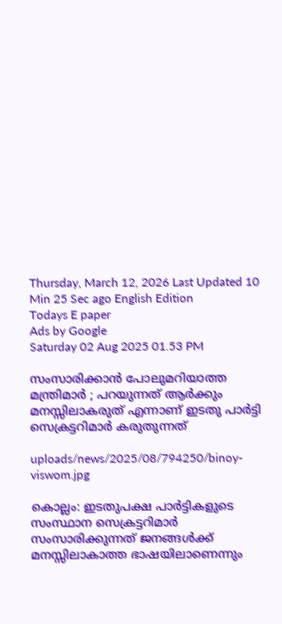Thursday, March 12, 2026 Last Updated 10 Min 25 Sec ago English Edition
Todays E paper
Ads by Google
Saturday 02 Aug 2025 01.53 PM

സംസാരിക്കാന്‍ പോലുമറിയാത്ത മന്ത്രിമാര്‍ ; പറയുന്നത് ആര്‍ക്കും മനസ്സിലാകരുത് എന്നാണ് ഇടതു പാര്‍ട്ടി സെക്രട്ടറിമാര്‍ കരുതുന്നത്

uploads/news/2025/08/794250/binoy-viswom.jpg

കൊല്ലം: ഇടതുപക്ഷ പാര്‍ട്ടികളുടെ സംസ്ഥാന സെക്രട്ടറിമാര്‍ സംസാരിക്കുന്നത് ജനങ്ങള്‍ക്ക് മനസ്സിലാകാത്ത ഭാഷയിലാണെന്നും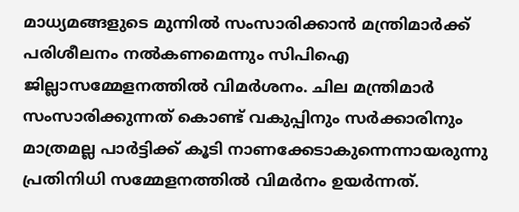മാധ്യമങ്ങളുടെ മുന്നില്‍ സംസാരിക്കാന്‍ മന്ത്രിമാര്‍ക്ക് പരിശീലനം നല്‍കണമെന്നും സിപിഐ ജില്ലാസമ്മേളനത്തില്‍ വിമര്‍ശനം. ചില മന്ത്രിമാര്‍ സംസാരിക്കുന്നത് കൊണ്ട് വകുപ്പിനും സര്‍ക്കാരിനും മാത്രമല്ല പാര്‍ട്ടിക്ക് കൂടി നാണക്കേടാകുന്നെന്നായരുന്നു പ്രതിനിധി സമ്മേളനത്തില്‍ വിമര്‍നം ഉയര്‍ന്നത്.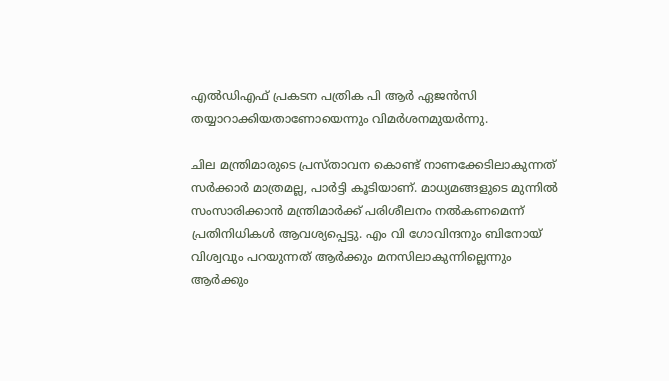എല്‍ഡിഎഫ് പ്രകടന പത്രിക പി ആര്‍ ഏജന്‍സി തയ്യാറാക്കിയതാണോയെന്നും വിമര്‍ശനമുയര്‍ന്നു.

ചില മന്ത്രിമാരുടെ പ്രസ്താവന കൊണ്ട് നാണക്കേടിലാകുന്നത് സര്‍ക്കാര്‍ മാത്രമല്ല, പാര്‍ട്ടി കൂടിയാണ്. മാധ്യമങ്ങളുടെ മുന്നില്‍ സംസാരിക്കാന്‍ മന്ത്രിമാര്‍ക്ക് പരിശീലനം നല്‍കണമെന്ന് പ്രതിനിധികള്‍ ആവശ്യപ്പെട്ടു. എം വി ഗോവിന്ദനും ബിനോയ് വിശ്വവും പറയുന്നത് ആര്‍ക്കും മനസിലാകുന്നില്ലെന്നും ആര്‍ക്കും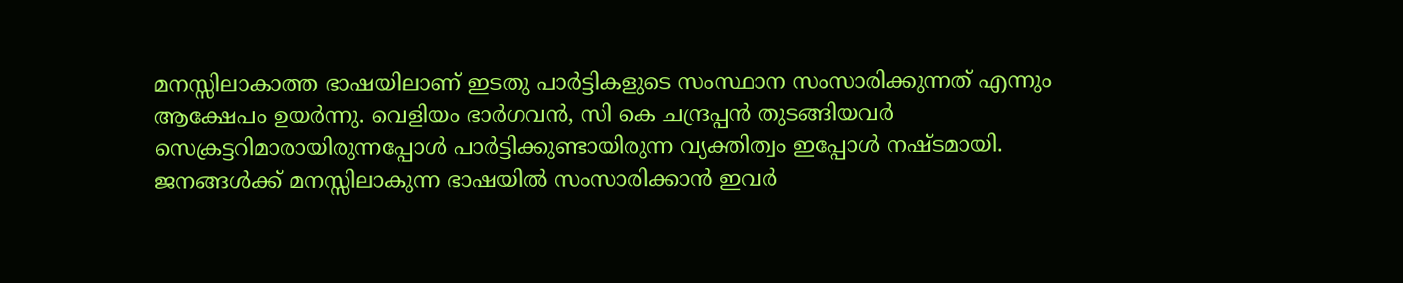മനസ്സിലാകാത്ത ഭാഷയിലാണ് ഇടതു പാര്‍ട്ടികളുടെ സംസ്ഥാന സംസാരിക്കുന്നത് എന്നും ആക്ഷേപം ഉയര്‍ന്നു. വെളിയം ഭാര്‍ഗവന്‍, സി കെ ചന്ദ്രപ്പന്‍ തുടങ്ങിയവര്‍ സെക്രട്ടറിമാരായിരുന്നപ്പോള്‍ പാര്‍ട്ടിക്കുണ്ടായിരുന്ന വ്യക്തിത്വം ഇപ്പോള്‍ നഷ്ടമായി. ജനങ്ങള്‍ക്ക് മനസ്സിലാകുന്ന ഭാഷയില്‍ സംസാരിക്കാന്‍ ഇവര്‍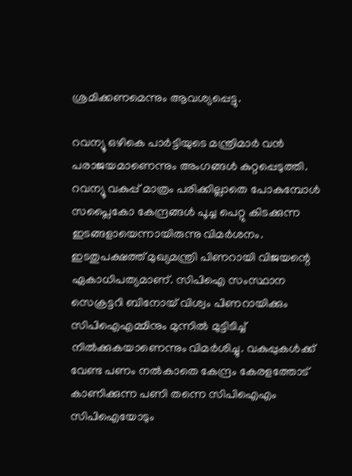ശ്രമിക്കണമെന്നും ആവശ്യപ്പെട്ടു.

റവന്യൂ ഒഴികെ പാര്‍ട്ടിയുടെ മന്ത്രിമാര്‍ വന്‍ പരാജയമാണെന്നും അംഗങ്ങള്‍ കുറ്റപ്പെടുത്തി. റവന്യൂ വകുപ്പ് മാത്രം പരിക്കില്ലാതെ പോകുമ്പോള്‍ സപ്ലൈകോ കേന്ദ്രങ്ങള്‍ പൂച്ച പെറ്റു കിടക്കുന്ന ഇടങ്ങളായെന്നായിരുന്നു വിമര്‍ശനം. ഇടതുപക്ഷത്ത് മുഖ്യമന്ത്രി പിണറായി വിജയന്റെ ഏകാധിപത്യമാണ്. സിപിഐ സംസ്ഥാന സെക്രട്ടറി ബിനോയ് വിശ്വം പിണറായിക്കും സിപിഐഎമ്മിനും മുന്നില്‍ മുട്ടിടിച്ച് നില്‍ക്കുകയാണെന്നും വിമര്‍ശിച്ചു. വകുപ്പുകള്‍ക്ക് വേണ്ട പണം നല്‍കാതെ കേന്ദ്രം കേരളത്തോട് കാണിക്കുന്ന പണി തന്നെ സിപിഐഎം സിപിഐയോടും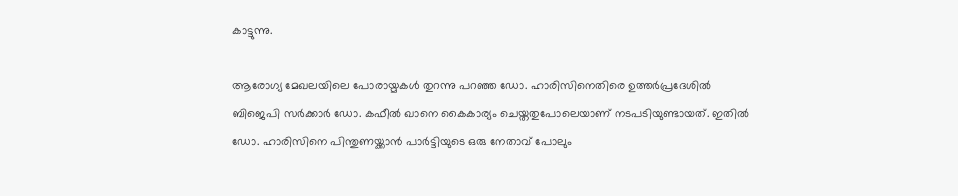കാട്ടുന്നു.

ആരോഗ്യ മേഖലയിലെ പോരായ്മകള്‍ തുറന്നു പറഞ്ഞ ഡോ. ഹാരിസിനെതിരെ ഉത്തര്‍പ്രദേശില്‍ ബിജെപി സര്‍ക്കാര്‍ ഡോ. കഫീല്‍ ഖാനെ കൈകാര്യം ചെയ്തതുപോലെയാണ് നടപടിയുണ്ടായത്. ഇതില്‍ ഡോ. ഹാരിസിനെ പിന്തുണയ്ക്കാന്‍ പാര്‍ട്ടിയുടെ ഒരു നേതാവ് പോലും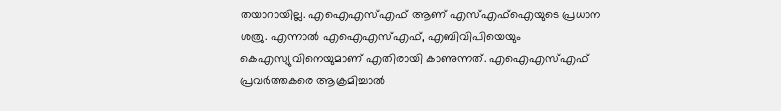തയാറായില്ല. എഐഎസ്എഫ് ആണ് എസ്എഫ്‌ഐയുടെ പ്രധാന ശത്രു. എന്നാല്‍ എഐഎസ്എഫ്, എബിവിപിയെയും കെഎസ്യുവിനെയുമാണ് എതിരായി കാണുന്നത്. എഐഎസ്എഫ് പ്രവര്‍ത്തകരെ ആക്രമിച്ചാല്‍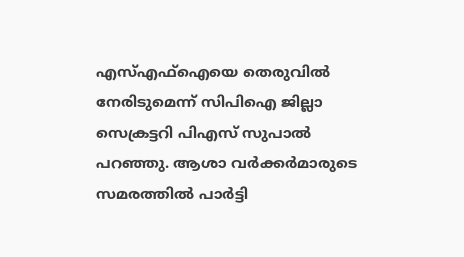എസ്എഫ്‌ഐയെ തെരുവില്‍ നേരിടുമെന്ന് സിപിഐ ജില്ലാ സെക്രട്ടറി പിഎസ് സുപാല്‍ പറഞ്ഞു. ആശാ വര്‍ക്കര്‍മാരുടെ സമരത്തില്‍ പാര്‍ട്ടി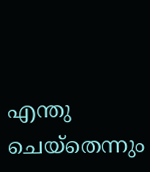എന്തു ചെയ്‌തെന്നും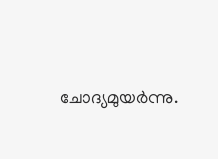ചോദ്യമുയര്‍ന്നു.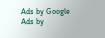Ads by Google
Ads by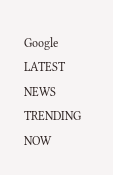Google
LATEST NEWS
TRENDING NOW